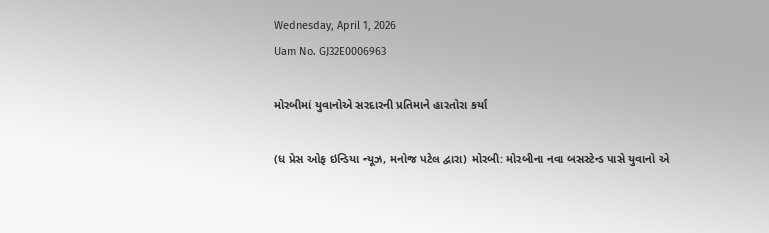Wednesday, April 1, 2026
Uam No. GJ32E0006963

મોરબીમાં યુવાનોએ સરદારની પ્રતિમાને હારતોરા કર્યા

(ધ પ્રેસ ઓફ ઇન્ડિયા ન્યૂઝ, મનોજ પટેલ દ્વારા) મોરબી: મોરબીના નવા બસસ્ટેન્ડ પાસે યુવાનો એ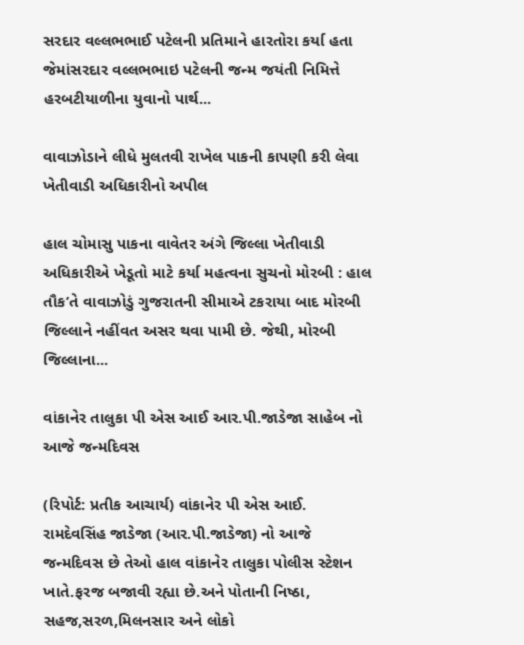સરદાર વલ્લભભાઈ પટેલની પ્રતિમાને હારતોરા કર્યા હતા જેમાંસરદાર વલ્લભભાઇ પટેલની જન્મ જયંતી નિમિત્તે હરબટીયાળીના યુવાનો પાર્થ...

વાવાઝોડાને લીધે મુલતવી રાખેલ પાકની કાપણી કરી લેવા ખેતીવાડી અધિકારીનો અપીલ

હાલ ચોમાસુ પાકના વાવેતર અંગે જિલ્લા ખેતીવાડી અધિકારીએ ખેડૂતો માટે કર્યા મહત્વના સુચનો મોરબી : હાલ તૌક’તે વાવાઝોડું ગુજરાતની સીમાએ ટકરાયા બાદ મોરબી જિલ્લાને નહીંવત અસર થવા પામી છે. જેથી, મોરબી જિલ્લાના...

વાંકાનેર તાલુકા પી એસ આઈ આર.પી.જાડેજા સાહેબ નો આજે જન્મદિવસ

(રિપોર્ટ: પ્રતીક આચાર્ય) વાંકાનેર પી એસ આઈ. રામદેવસિંહ જાડેજા (આર.પી.જાડેજા) નો આજે જન્મદિવસ છે તેઓ હાલ વાંકાનેર તાલુકા પોલીસ સ્ટેશન ખાતે.ફરજ બજાવી રહ્યા છે.અને પોતાની નિષ્ઠા, સહજ,સરળ,મિલનસાર અને લોકો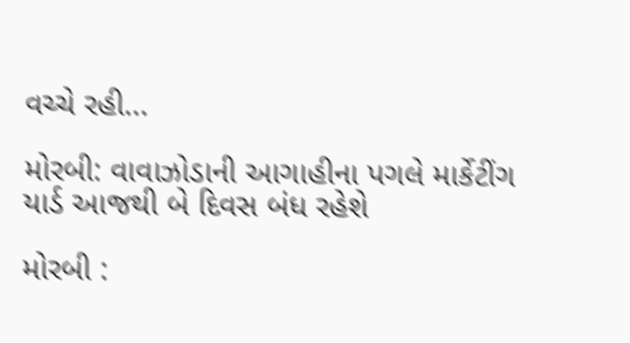વચ્ચે રહી...

મોરબી: વાવાઝોડાની આગાહીના પગલે માર્કેટીંગ યાર્ડ આજથી બે દિવસ બંધ રહેશે

મોરબી :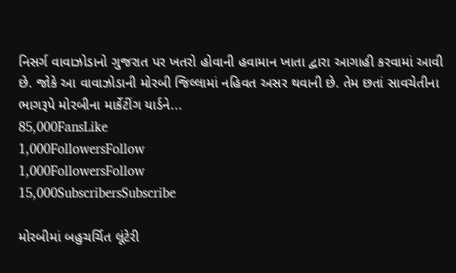નિસર્ગ વાવાઝોડાનો ગુજરાત પર ખતરો હોવાની હવામાન ખાતા દ્વારા આગાહી કરવામાં આવી છે. જોકે આ વાવાઝોડાની મોરબી જિલ્લામાં નહિવત અસર થવાની છે. તેમ છતાં સાવચેતીના ભાગરૂપે મોરબીના માર્કેટીંગ યાર્ડને...
85,000FansLike
1,000FollowersFollow
1,000FollowersFollow
15,000SubscribersSubscribe

મોરબીમાં બહુચર્ચિત લૂંટેરી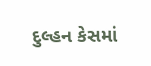દુલ્હન કેસમાં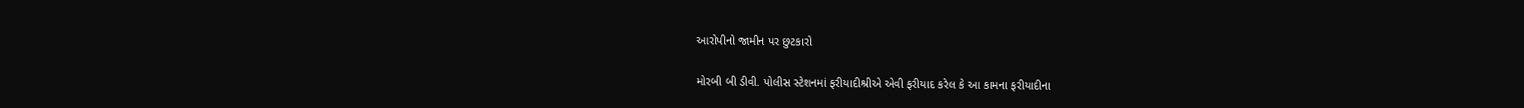આરોપીનો જામીન પર છુટકારો

મોરબી બી ડીવી. પોલીસ સ્ટેશનમાં ફરીયાદીશ્રીએ એવી ફરીયાદ કરેલ કે આ કામના ફરીયાદીના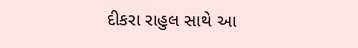દીકરા રાહુલ સાથે આ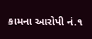કામના આરોપી નં.૧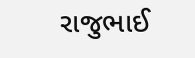રાજુભાઈ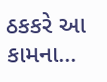ઠકકરે આ કામના...